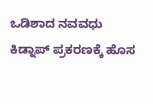ಒಡಿಶಾದ ನವವಧು ಕಿಡ್ನಾಪ್ ಪ್ರಕರಣಕ್ಕೆ ಹೊಸ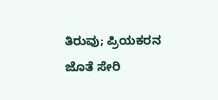ತಿರುವು; ಪ್ರಿಯಕರನ ಜೊತೆ ಸೇರಿ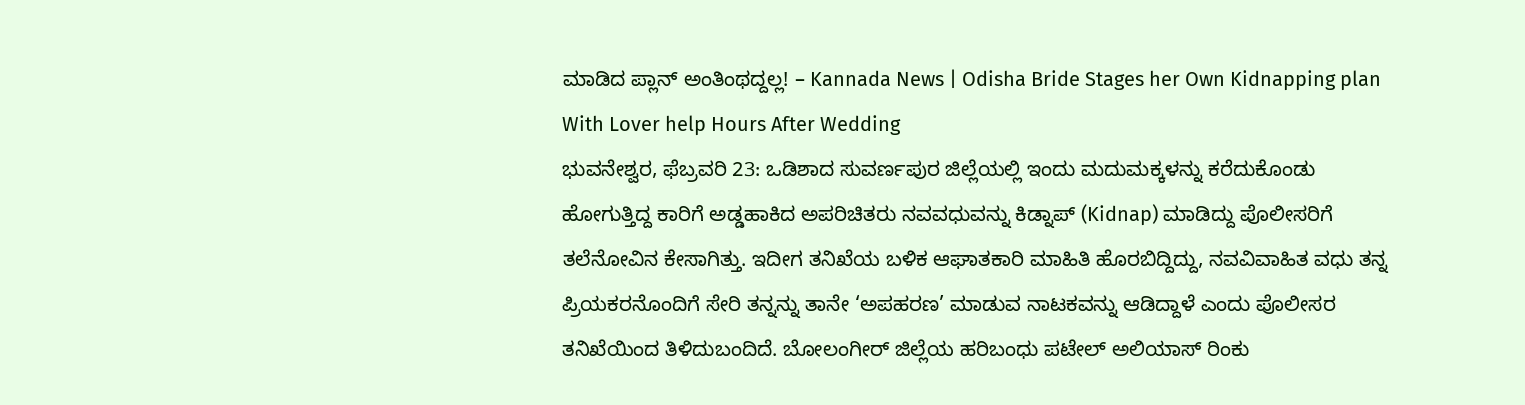ಮಾಡಿದ ಪ್ಲಾನ್ ಅಂತಿಂಥದ್ದಲ್ಲ! – Kannada News | Odisha Bride Stages her Own Kidnapping plan With Lover help Hours After Wedding
ಭುವನೇಶ್ವರ, ಫೆಬ್ರವರಿ 23: ಒಡಿಶಾದ ಸುವರ್ಣಪುರ ಜಿಲ್ಲೆಯಲ್ಲಿ ಇಂದು ಮದುಮಕ್ಕಳನ್ನು ಕರೆದುಕೊಂಡು ಹೋಗುತ್ತಿದ್ದ ಕಾರಿಗೆ ಅಡ್ಡಹಾಕಿದ ಅಪರಿಚಿತರು ನವವಧುವನ್ನು ಕಿಡ್ನಾಪ್ (Kidnap) ಮಾಡಿದ್ದು ಪೊಲೀಸರಿಗೆ ತಲೆನೋವಿನ ಕೇಸಾಗಿತ್ತು. ಇದೀಗ ತನಿಖೆಯ ಬಳಿಕ ಆಘಾತಕಾರಿ ಮಾಹಿತಿ ಹೊರಬಿದ್ದಿದ್ದು, ನವವಿವಾಹಿತ ವಧು ತನ್ನ ಪ್ರಿಯಕರನೊಂದಿಗೆ ಸೇರಿ ತನ್ನನ್ನು ತಾನೇ ‘ಅಪಹರಣ’ ಮಾಡುವ ನಾಟಕವನ್ನು ಆಡಿದ್ದಾಳೆ ಎಂದು ಪೊಲೀಸರ ತನಿಖೆಯಿಂದ ತಿಳಿದುಬಂದಿದೆ. ಬೋಲಂಗೀರ್ ಜಿಲ್ಲೆಯ ಹರಿಬಂಧು ಪಟೇಲ್ ಅಲಿಯಾಸ್ ರಿಂಕು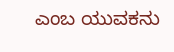ಎಂಬ ಯುವಕನು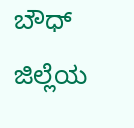ಬೌಧ್ ಜಿಲ್ಲೆಯ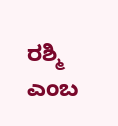ರಶ್ಮಿ ಎಂಬ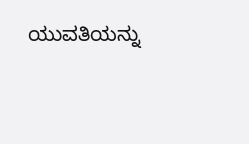ಯುವತಿಯನ್ನು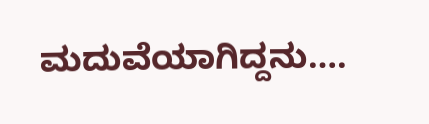ಮದುವೆಯಾಗಿದ್ದನು….